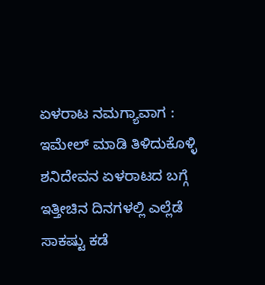ಏಳರಾಟ ನಮಗ್ಯಾವಾಗ : ಇಮೇಲ್ ಮಾಡಿ ತಿಳಿದುಕೊಳ್ಳಿ
ಶನಿದೇವನ ಏಳರಾಟದ ಬಗ್ಗೆ ಇತ್ತೀಚಿನ ದಿನಗಳಲ್ಲಿ ಎಲ್ಲೆಡೆ ಸಾಕಷ್ಟು ಕಡೆ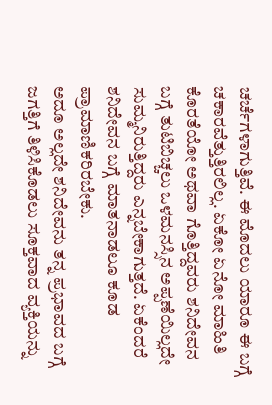ಚರ್ಚೆಗಳಾಗುತ್ತಿವೆ. ಈ ಮೊದಲು ಯಾರೂ ಈ ಬಗ್ಗೆ ಚಕಾರವೆತ್ತುತ್ತಿರಲಿಲ್ಲ. ಏಕೋ ಏನೋ ಮಾಹಿತಿ ಕೊರತೆಯೋ ಅಥವಾ ಗೊತ್ತಿದ್ದವರು ಶನಿದೇವನ ಬಗ್ಗೆ ತುಟಿಬಿಚ್ಚಲು ಒಳಮನಸ್ಸಿನ ಅಪ್ಪಣೆಯಿಲ್ಲದೇ ಸುಮ್ಮನಿರುತ್ತಿದ್ದರು ಎನ್ನಬೇಕಾಗುತ್ತದೆ. ಏಕೆಂದರೆ ಶನಿದೇವನ ಬಗ್ಗೆ ಮಾತನಾಡಲೂ ಕೂಡ ಪ್ರಾಮಾಣಿಕರಿರಬೇಕು.
ಅದೂ ಅಲ್ಲದೇ ಶನಿದೇವನು ತನ್ನ ಪ್ರಭಾವದ ಬಗ್ಗೆ ಜಗತ್ತಿಗೆ ತಿಳಿಸಿಕೊಡಲು ಸೂಕ್ತವಾದ ವ್ಯಕ್ತಿಯನ್ನು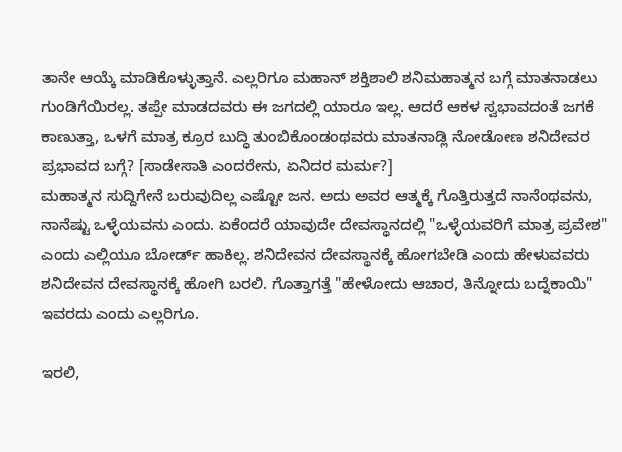ತಾನೇ ಆಯ್ಕೆ ಮಾಡಿಕೊಳ್ಳುತ್ತಾನೆ. ಎಲ್ಲರಿಗೂ ಮಹಾನ್ ಶಕ್ತಿಶಾಲಿ ಶನಿಮಹಾತ್ಮನ ಬಗ್ಗೆ ಮಾತನಾಡಲು ಗುಂಡಿಗೆಯಿರಲ್ಲ. ತಪ್ಪೇ ಮಾಡದವರು ಈ ಜಗದಲ್ಲಿ ಯಾರೂ ಇಲ್ಲ. ಆದರೆ ಆಕಳ ಸ್ವಭಾವದಂತೆ ಜಗಕೆ ಕಾಣುತ್ತಾ, ಒಳಗೆ ಮಾತ್ರ ಕ್ರೂರ ಬುದ್ಧಿ ತುಂಬಿಕೊಂಡಂಥವರು ಮಾತನಾಡ್ಲಿ ನೋಡೋಣ ಶನಿದೇವರ ಪ್ರಭಾವದ ಬಗ್ಗೆ? [ಸಾಡೇಸಾತಿ ಎಂದರೇನು, ಏನಿದರ ಮರ್ಮ?]
ಮಹಾತ್ಮನ ಸುದ್ದಿಗೇನೆ ಬರುವುದಿಲ್ಲ ಎಷ್ಟೋ ಜನ. ಅದು ಅವರ ಆತ್ಮಕ್ಕೆ ಗೊತ್ತಿರುತ್ತದೆ ನಾನೆಂಥವನು, ನಾನೆಷ್ಟು ಒಳ್ಳೆಯವನು ಎಂದು. ಏಕೆಂದರೆ ಯಾವುದೇ ದೇವಸ್ಥಾನದಲ್ಲಿ "ಒಳ್ಳೆಯವರಿಗೆ ಮಾತ್ರ ಪ್ರವೇಶ" ಎಂದು ಎಲ್ಲಿಯೂ ಬೋರ್ಡ್ ಹಾಕಿಲ್ಲ. ಶನಿದೇವನ ದೇವಸ್ಥಾನಕ್ಕೆ ಹೋಗಬೇಡಿ ಎಂದು ಹೇಳುವವರು ಶನಿದೇವನ ದೇವಸ್ಥಾನಕ್ಕೆ ಹೋಗಿ ಬರಲಿ. ಗೊತ್ತಾಗತ್ತೆ "ಹೇಳೋದು ಆಚಾರ, ತಿನ್ನೋದು ಬದ್ನೆಕಾಯಿ" ಇವರದು ಎಂದು ಎಲ್ಲರಿಗೂ.

ಇರಲಿ,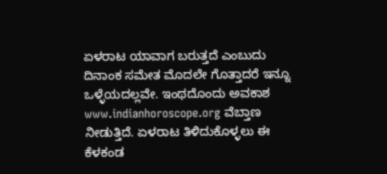ಏಳರಾಟ ಯಾವಾಗ ಬರುತ್ತದೆ ಎಂಬುದು ದಿನಾಂಕ ಸಮೇತ ಮೊದಲೇ ಗೊತ್ತಾದರೆ ಇನ್ನೂ ಒಳ್ಳೆಯದಲ್ಲವೇ. ಇಂಥದೊಂದು ಅವಕಾಶ www.indianhoroscope.org ವೆಬ್ತಾಣ ನೀಡುತ್ತಿದೆ. ಏಳರಾಟ ತಿಳಿದುಕೊಳ್ಳಲು ಈ ಕೆಳಕಂಡ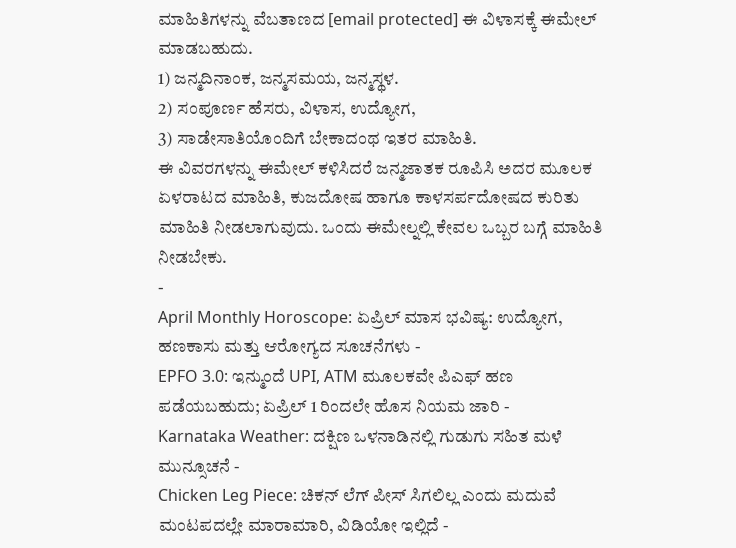ಮಾಹಿತಿಗಳನ್ನು ವೆಬತಾಣದ [email protected] ಈ ವಿಳಾಸಕ್ಕೆ ಈಮೇಲ್ ಮಾಡಬಹುದು.
1) ಜನ್ಮದಿನಾಂಕ, ಜನ್ಮಸಮಯ, ಜನ್ಮಸ್ಥಳ.
2) ಸಂಪೂರ್ಣ ಹೆಸರು, ವಿಳಾಸ, ಉದ್ಯೋಗ,
3) ಸಾಡೇಸಾತಿಯೊಂದಿಗೆ ಬೇಕಾದಂಥ ಇತರ ಮಾಹಿತಿ.
ಈ ವಿವರಗಳನ್ನು ಈಮೇಲ್ ಕಳಿಸಿದರೆ ಜನ್ಮಜಾತಕ ರೂಪಿಸಿ ಅದರ ಮೂಲಕ ಏಳರಾಟದ ಮಾಹಿತಿ, ಕುಜದೋಷ ಹಾಗೂ ಕಾಳಸರ್ಪದೋಷದ ಕುರಿತು ಮಾಹಿತಿ ನೀಡಲಾಗುವುದು. ಒಂದು ಈಮೇಲ್ನಲ್ಲಿ ಕೇವಲ ಒಬ್ಬರ ಬಗ್ಗೆ ಮಾಹಿತಿ ನೀಡಬೇಕು.
-
April Monthly Horoscope: ಏಪ್ರಿಲ್ ಮಾಸ ಭವಿಷ್ಯ: ಉದ್ಯೋಗ, ಹಣಕಾಸು ಮತ್ತು ಆರೋಗ್ಯದ ಸೂಚನೆಗಳು -
EPFO 3.0: ಇನ್ಮುಂದೆ UPI, ATM ಮೂಲಕವೇ ಪಿಎಫ್ ಹಣ ಪಡೆಯಬಹುದು; ಏಪ್ರಿಲ್ 1 ರಿಂದಲೇ ಹೊಸ ನಿಯಮ ಜಾರಿ -
Karnataka Weather: ದಕ್ಷಿಣ ಒಳನಾಡಿನಲ್ಲಿ ಗುಡುಗು ಸಹಿತ ಮಳೆ ಮುನ್ಸೂಚನೆ -
Chicken Leg Piece: ಚಿಕನ್ ಲೆಗ್ ಪೀಸ್ ಸಿಗಲಿಲ್ಲ ಎಂದು ಮದುವೆ ಮಂಟಪದಲ್ಲೇ ಮಾರಾಮಾರಿ, ವಿಡಿಯೋ ಇಲ್ಲಿದೆ -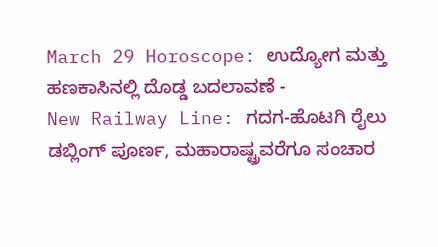March 29 Horoscope: ಉದ್ಯೋಗ ಮತ್ತು ಹಣಕಾಸಿನಲ್ಲಿ ದೊಡ್ಡ ಬದಲಾವಣೆ -
New Railway Line: ಗದಗ-ಹೊಟಗಿ ರೈಲು ಡಬ್ಲಿಂಗ್ ಪೂರ್ಣ, ಮಹಾರಾಷ್ಟ್ರವರೆಗೂ ಸಂಚಾರ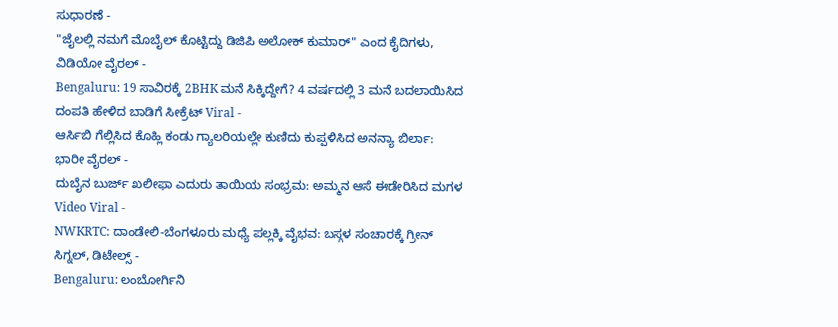ಸುಧಾರಣೆ -
"ಜೈಲಲ್ಲಿ ನಮಗೆ ಮೊಬೈಲ್ ಕೊಟ್ಟಿದ್ದು ಡಿಜಿಪಿ ಅಲೋಕ್ ಕುಮಾರ್" ಎಂದ ಕೈದಿಗಳು, ವಿಡಿಯೋ ವೈರಲ್ -
Bengaluru: 19 ಸಾವಿರಕ್ಕೆ 2BHK ಮನೆ ಸಿಕ್ಕಿದ್ದೇಗೆ? 4 ವರ್ಷದಲ್ಲಿ 3 ಮನೆ ಬದಲಾಯಿಸಿದ ದಂಪತಿ ಹೇಳಿದ ಬಾಡಿಗೆ ಸೀಕ್ರೆಟ್ Viral -
ಆರ್ಸಿಬಿ ಗೆಲ್ಲಿಸಿದ ಕೊಹ್ಲಿ ಕಂಡು ಗ್ಯಾಲರಿಯಲ್ಲೇ ಕುಣಿದು ಕುಪ್ಪಳಿಸಿದ ಅನನ್ಯಾ ಬಿರ್ಲಾ: ಭಾರೀ ವೈರಲ್ -
ದುಬೈನ ಬುರ್ಜ್ ಖಲೀಫಾ ಎದುರು ತಾಯಿಯ ಸಂಭ್ರಮ: ಅಮ್ಮನ ಆಸೆ ಈಡೇರಿಸಿದ ಮಗಳ Video Viral -
NWKRTC: ದಾಂಡೇಲಿ-ಬೆಂಗಳೂರು ಮಧ್ಯೆ ಪಲ್ಲಕ್ಕಿ ವೈಭವ: ಬಸ್ಗಳ ಸಂಚಾರಕ್ಕೆ ಗ್ರೀನ್ ಸಿಗ್ನಲ್, ಡಿಟೇಲ್ಸ್ -
Bengaluru: ಲಂಬೋರ್ಗಿನಿ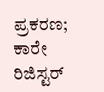ಪ್ರಕರಣ; ಕಾರೇ ರಿಜಿಸ್ಟರ್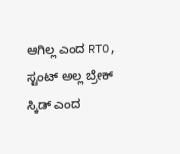ಆಗಿಲ್ಲ ಎಂದ RTO, ಸ್ಟಂಟ್ ಅಲ್ಲ ಬ್ರೇಕ್ ಸ್ಕಿಡ್ ಎಂದ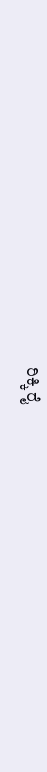ರಿಕ್ಕಿ ರೈ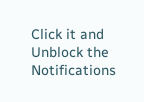Click it and Unblock the Notifications